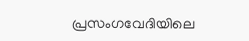പ്രസംഗവേദിയിലെ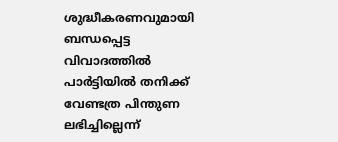ശുദ്ധീകരണവുമായി ബന്ധപ്പെട്ട വിവാദത്തിൽ പാർട്ടിയിൽ തനിക്ക് വേണ്ടത്ര പിന്തുണ ലഭിച്ചില്ലെന്ന്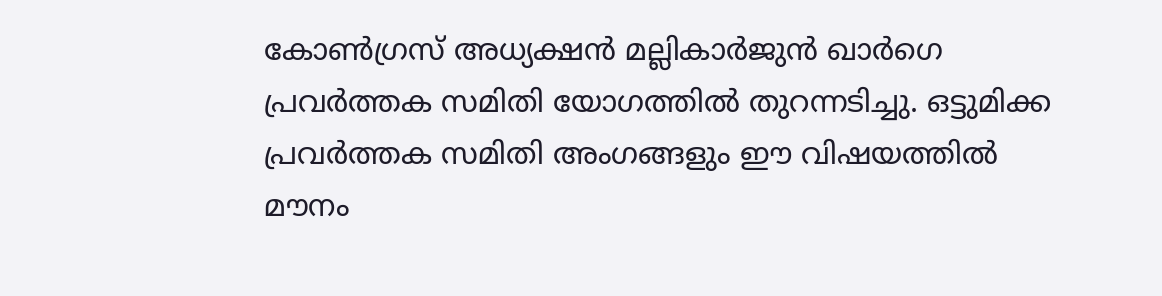കോൺഗ്രസ് അധ്യക്ഷൻ മല്ലികാർജുൻ ഖാർഗെ പ്രവർത്തക സമിതി യോഗത്തിൽ തുറന്നടിച്ചു. ഒട്ടുമിക്ക പ്രവർത്തക സമിതി അംഗങ്ങളും ഈ വിഷയത്തിൽ മൗനം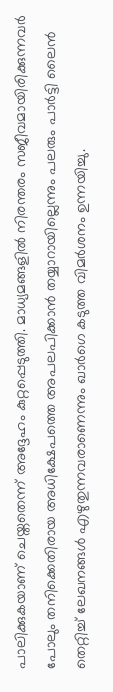പാലിക്കുകയാണ് ചെയ്തതെന്ന് അദ്ദേഹം കുറ്റപ്പെടുത്തി. മാധ്യമങ്ങളിൽ നിരന്തരം സജീവമായിരിക്കുന്നവർ പോലും തനിക്കെതിരായ അധിക്ഷേപത്തെ അപലപിക്കാൻ തയ്യാറായില്ലെന്നും പലരും പാർട്ടി ലൈൻ തെറ്റിച്ച് ലേഖനങ്ങൾ എഴുതുന്നവരാണെന്നും ഖാർഗെ കടുത്ത വിമർശനം ഉന്നയിച്ചു.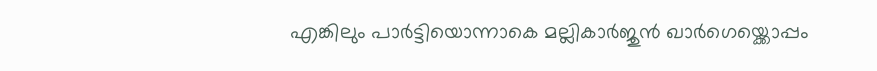എങ്കിലും പാർട്ടിയൊന്നാകെ മല്ലികാർജുൻ ഖാർഗെയ്ക്കൊപ്പം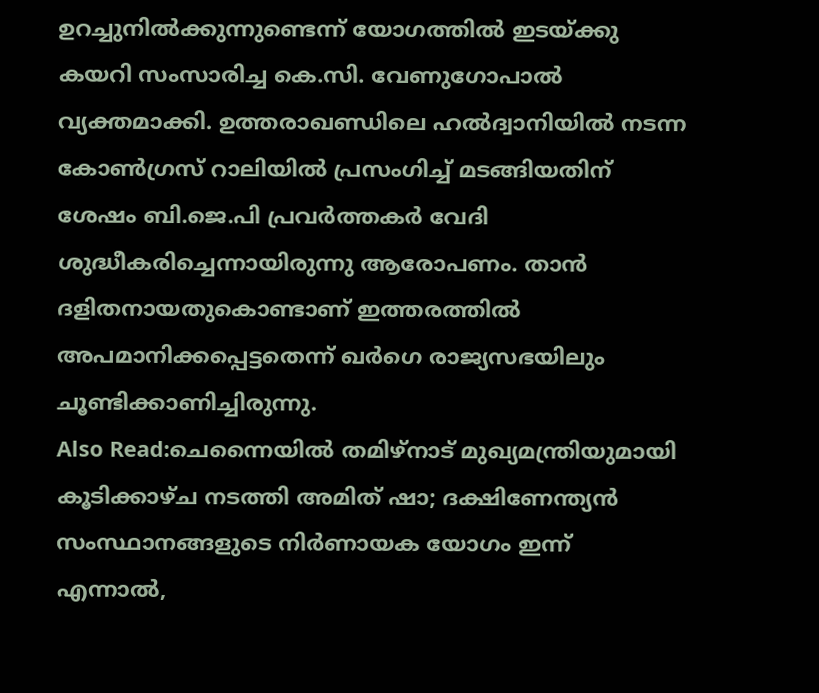ഉറച്ചുനിൽക്കുന്നുണ്ടെന്ന് യോഗത്തിൽ ഇടയ്ക്കു കയറി സംസാരിച്ച കെ.സി. വേണുഗോപാൽ വ്യക്തമാക്കി. ഉത്തരാഖണ്ഡിലെ ഹൽദ്വാനിയിൽ നടന്ന കോൺഗ്രസ് റാലിയിൽ പ്രസംഗിച്ച് മടങ്ങിയതിന് ശേഷം ബി.ജെ.പി പ്രവർത്തകർ വേദി ശുദ്ധീകരിച്ചെന്നായിരുന്നു ആരോപണം. താൻ ദളിതനായതുകൊണ്ടാണ് ഇത്തരത്തിൽ അപമാനിക്കപ്പെട്ടതെന്ന് ഖർഗെ രാജ്യസഭയിലും ചൂണ്ടിക്കാണിച്ചിരുന്നു.
Also Read:ചെന്നൈയിൽ തമിഴ്നാട് മുഖ്യമന്ത്രിയുമായി കൂടിക്കാഴ്ച നടത്തി അമിത് ഷാ; ദക്ഷിണേന്ത്യൻ സംസ്ഥാനങ്ങളുടെ നിർണായക യോഗം ഇന്ന്
എന്നാൽ,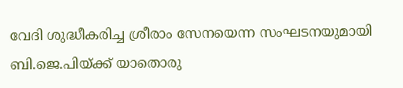വേദി ശുദ്ധീകരിച്ച ശ്രീരാം സേനയെന്ന സംഘടനയുമായി ബി.ജെ.പിയ്ക്ക് യാതൊരു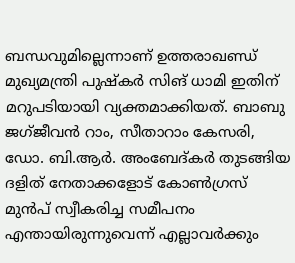ബന്ധവുമില്ലെന്നാണ് ഉത്തരാഖണ്ഡ് മുഖ്യമന്ത്രി പുഷ്കർ സിങ് ധാമി ഇതിന് മറുപടിയായി വ്യക്തമാക്കിയത്. ബാബു ജഗ്ജീവൻ റാം, സീതാറാം കേസരി, ഡോ. ബി.ആർ. അംബേദ്കർ തുടങ്ങിയ ദളിത് നേതാക്കളോട് കോൺഗ്രസ് മുൻപ് സ്വീകരിച്ച സമീപനം എന്തായിരുന്നുവെന്ന് എല്ലാവർക്കും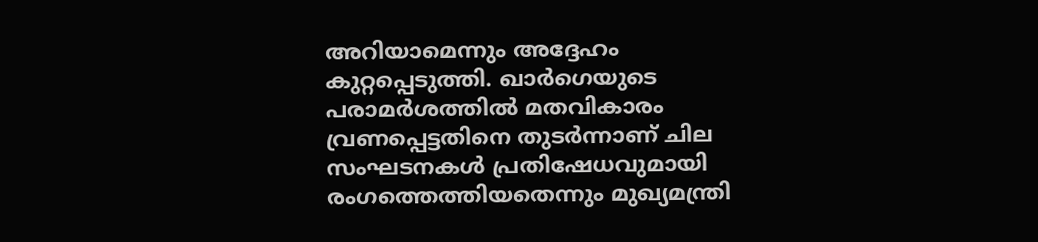അറിയാമെന്നും അദ്ദേഹം കുറ്റപ്പെടുത്തി. ഖാർഗെയുടെ പരാമർശത്തിൽ മതവികാരം വ്രണപ്പെട്ടതിനെ തുടർന്നാണ് ചില സംഘടനകൾ പ്രതിഷേധവുമായി രംഗത്തെത്തിയതെന്നും മുഖ്യമന്ത്രി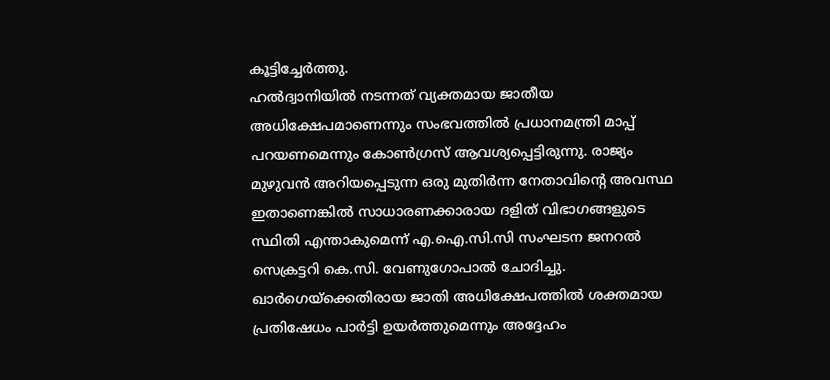കൂട്ടിച്ചേർത്തു.
ഹൽദ്വാനിയിൽ നടന്നത് വ്യക്തമായ ജാതീയ അധിക്ഷേപമാണെന്നും സംഭവത്തിൽ പ്രധാനമന്ത്രി മാപ്പ് പറയണമെന്നും കോൺഗ്രസ് ആവശ്യപ്പെട്ടിരുന്നു. രാജ്യം മുഴുവൻ അറിയപ്പെടുന്ന ഒരു മുതിർന്ന നേതാവിന്റെ അവസ്ഥ ഇതാണെങ്കിൽ സാധാരണക്കാരായ ദളിത് വിഭാഗങ്ങളുടെ സ്ഥിതി എന്താകുമെന്ന് എ.ഐ.സി.സി സംഘടന ജനറൽ സെക്രട്ടറി കെ.സി. വേണുഗോപാൽ ചോദിച്ചു. ഖാർഗെയ്ക്കെതിരായ ജാതി അധിക്ഷേപത്തിൽ ശക്തമായ പ്രതിഷേധം പാർട്ടി ഉയർത്തുമെന്നും അദ്ദേഹം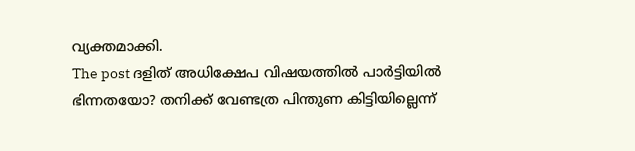വ്യക്തമാക്കി.
The post ദളിത് അധിക്ഷേപ വിഷയത്തിൽ പാർട്ടിയിൽ ഭിന്നതയോ? തനിക്ക് വേണ്ടത്ര പിന്തുണ കിട്ടിയില്ലെന്ന്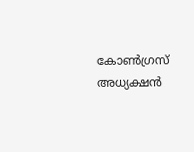കോൺഗ്രസ് അധ്യക്ഷൻ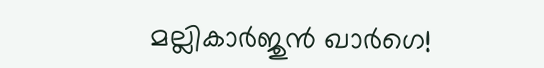മല്ലികാർജുൻ ഖാർഗെ!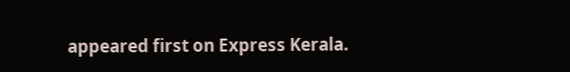appeared first on Express Kerala.